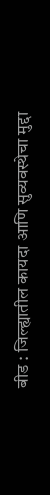बीड : जिल्ह्यातील कायदा आणि सुव्यवस्थेचा मुद्दा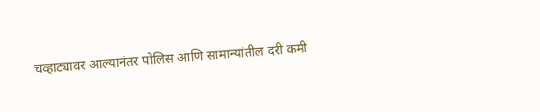चव्हाट्यावर आल्यानंतर पोलिस आणि सामान्यांतील दरी कमी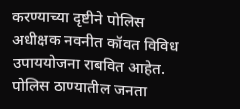करण्याच्या दृष्टीने पोलिस अधीक्षक नवनीत कॉवत विविध उपाययोजना राबवित आहेत. पोलिस ठाण्यातील जनता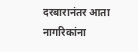दरबारानंतर आता नागरिकांना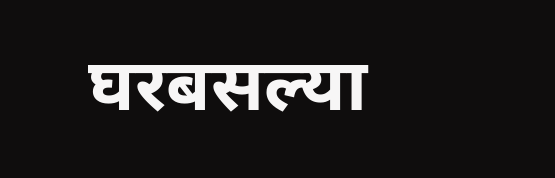घरबसल्या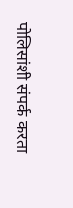पोलिसांशी संपर्क करता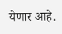येणार आहे.